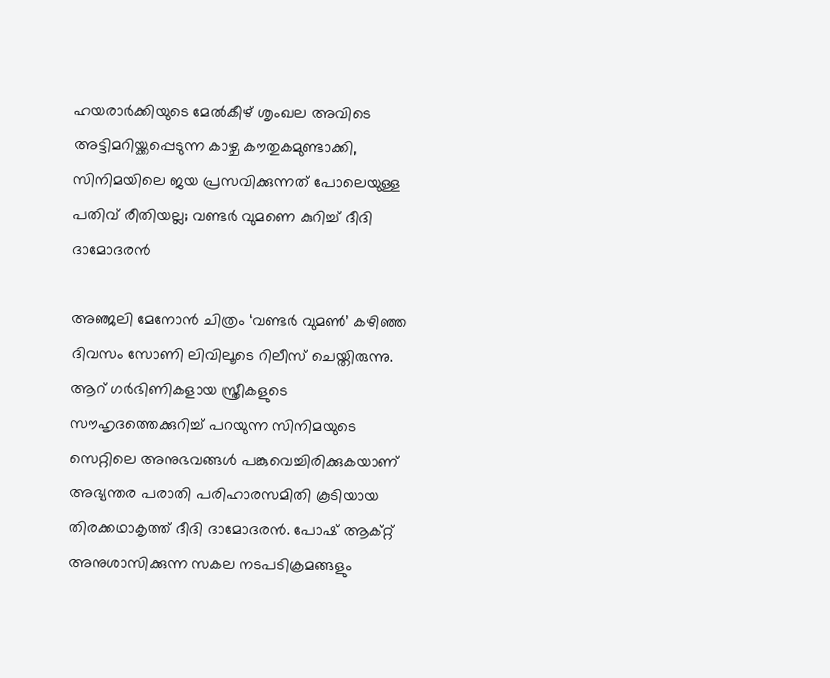ഹയരാര്‍ക്കിയുടെ മേല്‍കീഴ് ശൃംഖല അവിടെ അട്ടിമറിയ്ക്കപ്പെടുന്ന കാഴ്ച കൗതുകമുണ്ടാക്കി, സിനിമയിലെ ജയ പ്രസവിക്കുന്നത് പോലെയുള്ള പതിവ് രീതിയല്ല; വണ്ടര്‍ വുമണെ കുറിച്ച് ദീദി ദാമോദരന്‍

അഞ്ജലി മേനോന്‍ ചിത്രം ‘വണ്ടര്‍ വുമണ്‍’ കഴിഞ്ഞ ദിവസം സോണി ലിവിലൂടെ റിലീസ് ചെയ്തിരുന്നു. ആറ് ഗര്‍ഭിണികളായ സ്ത്രീകളുടെ സൗഹൃദത്തെക്കുറിച്ച് പറയുന്ന സിനിമയുടെ സെറ്റിലെ അനുഭവങ്ങള്‍ പങ്കുവെച്ചിരിക്കുകയാണ് അഭ്യന്തര പരാതി പരിഹാരസമിതി കൂടിയായ തിരക്കഥാകൃത്ത് ദീദി ദാമോദരന്‍. പോഷ് ആക്റ്റ് അനുശാസിക്കുന്ന സകല നടപടിക്രമങ്ങളും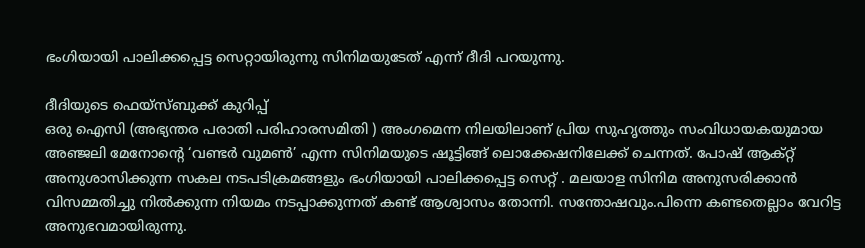ഭംഗിയായി പാലിക്കപ്പെട്ട സെറ്റായിരുന്നു സിനിമയുടേത് എന്ന് ദീദി പറയുന്നു.

ദീദിയുടെ ഫെയ്‌സ്ബുക്ക് കുറിപ്പ്
ഒരു ഐസി (അഭ്യന്തര പരാതി പരിഹാരസമിതി ) അംഗമെന്ന നിലയിലാണ് പ്രിയ സുഹൃത്തും സംവിധായകയുമായ അഞ്ജലി മേനോന്റെ ‘വണ്ടര്‍ വുമണ്‍’ എന്ന സിനിമയുടെ ഷൂട്ടിങ്ങ് ലൊക്കേഷനിലേക്ക് ചെന്നത്. പോഷ് ആക്റ്റ് അനുശാസിക്കുന്ന സകല നടപടിക്രമങ്ങളും ഭംഗിയായി പാലിക്കപ്പെട്ട സെറ്റ് . മലയാള സിനിമ അനുസരിക്കാന്‍ വിസമ്മതിച്ചു നില്‍ക്കുന്ന നിയമം നടപ്പാക്കുന്നത് കണ്ട് ആശ്വാസം തോന്നി. സന്തോഷവും.പിന്നെ കണ്ടതെല്ലാം വേറിട്ട അനുഭവമായിരുന്നു.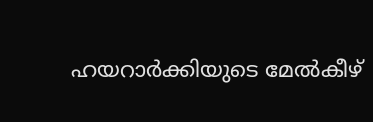ഹയറാര്‍ക്കിയുടെ മേല്‍കീഴ്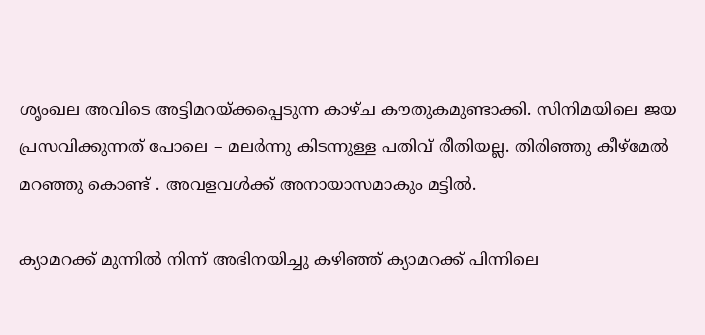ശൃംഖല അവിടെ അട്ടിമറയ്ക്കപ്പെടുന്ന കാഴ്ച കൗതുകമുണ്ടാക്കി. സിനിമയിലെ ജയ പ്രസവിക്കുന്നത് പോലെ – മലര്‍ന്നു കിടന്നുള്ള പതിവ് രീതിയല്ല. തിരിഞ്ഞു കീഴ്‌മേല്‍ മറഞ്ഞു കൊണ്ട് . അവളവള്‍ക്ക് അനായാസമാകും മട്ടില്‍.

ക്യാമറക്ക് മുന്നില്‍ നിന്ന് അഭിനയിച്ചു കഴിഞ്ഞ് ക്യാമറക്ക് പിന്നിലെ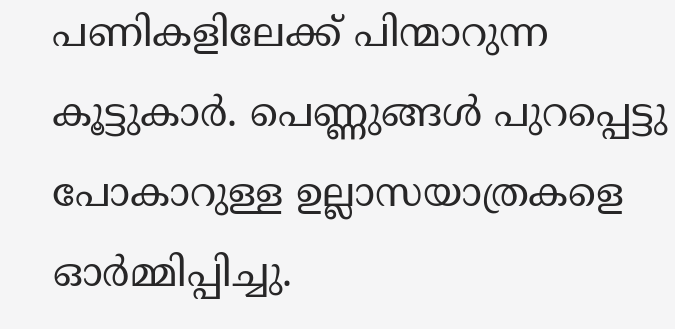പണികളിലേക്ക് പിന്മാറുന്ന കൂട്ടുകാര്‍. പെണ്ണുങ്ങള്‍ പുറപ്പെട്ടു പോകാറുള്ള ഉല്ലാസയാത്രകളെ ഓര്‍മ്മിപ്പിച്ചു.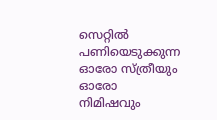സെറ്റില്‍ പണിയെടുക്കുന്ന ഓരോ സ്ത്രീയും ഓരോ നിമിഷവും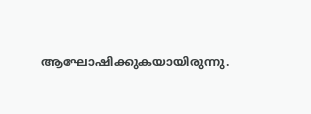ആഘോഷിക്കുകയായിരുന്നു.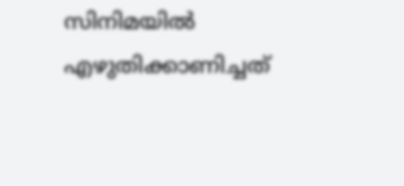സിനിമയില്‍ എഴുതിക്കാണിച്ചത്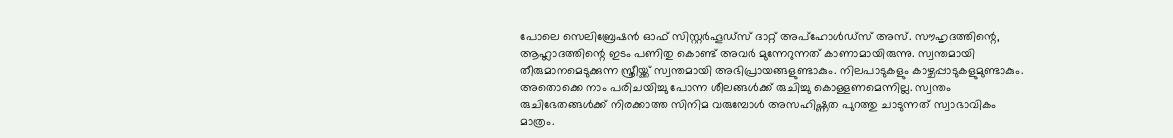പോലെ സെലിബ്രേഷന്‍ ഓഫ് സിസ്റ്റര്‍ഹൂഡ്‌സ് ദാറ്റ് അപ്ഹോള്‍ഡ്സ് അസ്. സൗഹൃദത്തിന്റെ, ആഹ്ലാദത്തിന്റെ ഇടം പണിതു കൊണ്ട് അവര്‍ മുന്നേറുന്നത് കാണാമായിരുന്നു. സ്വന്തമായി തീരുമാനമെടുക്കുന്ന സ്ത്രീയ്ക്ക് സ്വന്തമായി അഭിപ്രായങ്ങളുണ്ടാകും. നിലപാടുകളും കാഴ്ചപ്പാടുകളുമുണ്ടാകും. അതൊക്കെ നാം പരിചയിച്ചു പോന്ന ശീലങ്ങള്‍ക്ക് രുചിച്ചു കൊള്ളണമെന്നില്ല. സ്വന്തം രുചിഭേതങ്ങള്‍ക്ക് നിരക്കാത്ത സിനിമ വരുമ്പോള്‍ അസഹിഷ്ണത പുറത്തു ചാടുന്നത് സ്വാഭാവികം മാത്രം.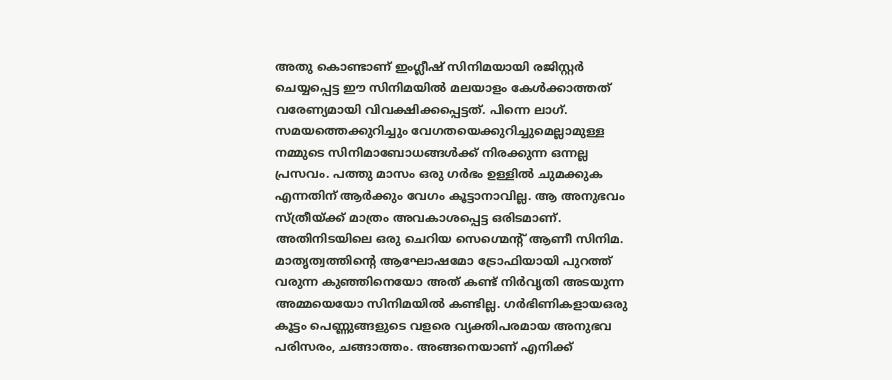അതു കൊണ്ടാണ് ഇംഗ്ലീഷ് സിനിമയായി രജിസ്റ്റര്‍ ചെയ്യപ്പെട്ട ഈ സിനിമയില്‍ മലയാളം കേള്‍ക്കാത്തത് വരേണ്യമായി വിവക്ഷിക്കപ്പെട്ടത്. പിന്നെ ലാഗ്. സമയത്തെക്കുറിച്ചും വേഗതയെക്കുറിച്ചുമെല്ലാമുള്ള നമ്മുടെ സിനിമാബോധങ്ങള്‍ക്ക് നിരക്കുന്ന ഒന്നല്ല പ്രസവം. പത്തു മാസം ഒരു ഗര്‍ഭം ഉള്ളില്‍ ചുമക്കുക എന്നതിന് ആര്‍ക്കും വേഗം കൂട്ടാനാവില്ല. ആ അനുഭവം സ്ത്രീയ്ക്ക് മാത്രം അവകാശപ്പെട്ട ഒരിടമാണ്. അതിനിടയിലെ ഒരു ചെറിയ സെഗ്മെന്റ് ആണീ സിനിമ. മാതൃത്വത്തിന്റെ ആഘോഷമോ ട്രോഫിയായി പുറത്ത് വരുന്ന കുഞ്ഞിനെയോ അത് കണ്ട് നിര്‍വൃതി അടയുന്ന അമ്മയെയോ സിനിമയില്‍ കണ്ടില്ല. ഗര്‍ഭിണികളായഒരു കൂട്ടം പെണ്ണുങ്ങളുടെ വളരെ വ്യക്തിപരമായ അനുഭവ പരിസരം, ചങ്ങാത്തം. അങ്ങനെയാണ് എനിക്ക്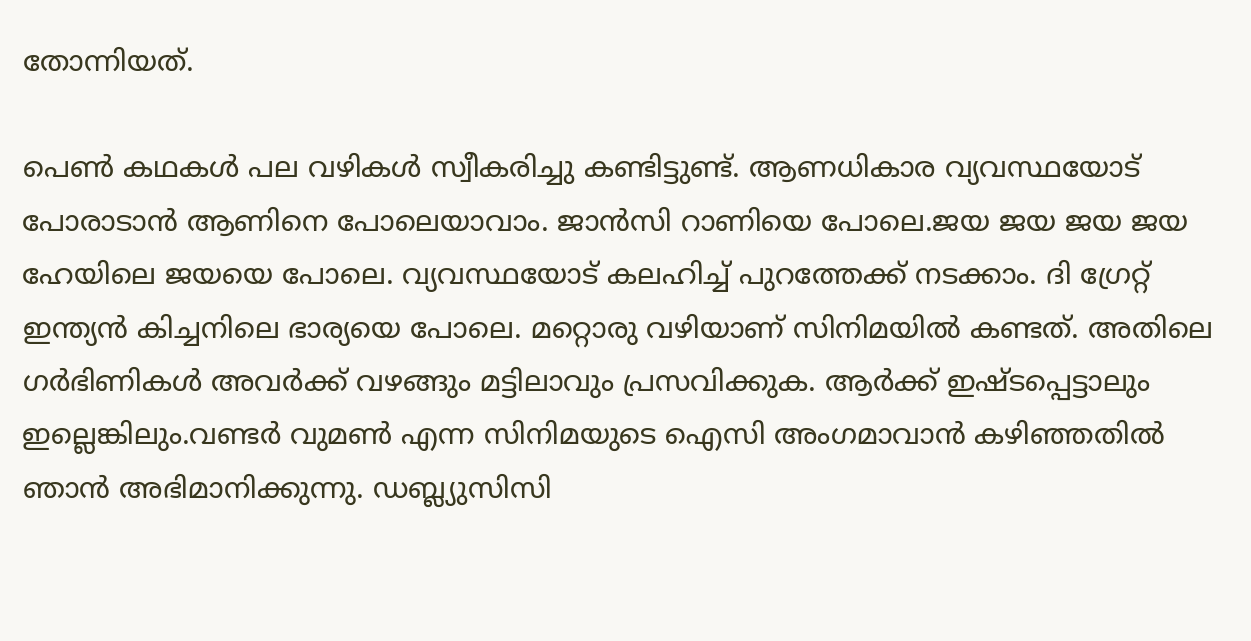തോന്നിയത്.

പെണ്‍ കഥകള്‍ പല വഴികള്‍ സ്വീകരിച്ചു കണ്ടിട്ടുണ്ട്. ആണധികാര വ്യവസ്ഥയോട് പോരാടാന്‍ ആണിനെ പോലെയാവാം. ജാന്‍സി റാണിയെ പോലെ.ജയ ജയ ജയ ജയ ഹേയിലെ ജയയെ പോലെ. വ്യവസ്ഥയോട് കലഹിച്ച് പുറത്തേക്ക് നടക്കാം. ദി ഗ്രേറ്റ് ഇന്ത്യന്‍ കിച്ചനിലെ ഭാര്യയെ പോലെ. മറ്റൊരു വഴിയാണ് സിനിമയില്‍ കണ്ടത്. അതിലെ ഗര്‍ഭിണികള്‍ അവര്‍ക്ക് വഴങ്ങും മട്ടിലാവും പ്രസവിക്കുക. ആര്‍ക്ക് ഇഷ്ടപ്പെട്ടാലും ഇല്ലെങ്കിലും.വണ്ടര്‍ വുമണ്‍ എന്ന സിനിമയുടെ ഐസി അംഗമാവാന്‍ കഴിഞ്ഞതില്‍ ഞാന്‍ അഭിമാനിക്കുന്നു. ഡബ്ല്യുസിസി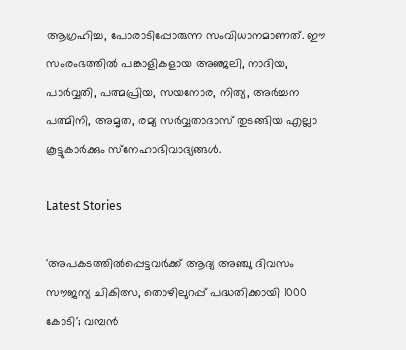ആഗ്രഹിച്ച, പോരാടിപ്പോരുന്ന സംവിധാനമാണത്. ഈ സംരംഭത്തില്‍ പങ്കാളികളായ അഞ്ജലി, നാദിയ, പാര്‍വ്വതി, പത്മപ്രിയ, സയനോര, നിത്യ, അര്‍ച്ചന പത്മിനി, അമൃത, രമ്യ സര്‍വ്വതാദാസ് തുടങ്ങിയ എല്ലാ കൂട്ടുകാര്‍ക്കും സ്‌നേഹാഭിവാദ്യങ്ങള്‍.

Latest Stories

'അപകടത്തിൽപ്പെട്ടവർക്ക് ആദ്യ അഞ്ചു ദിവസം സൗജന്യ ചികിത്സ, തൊഴിലുറപ്പ് പദ്ധതിക്കായി 1000 കോടി'; വമ്പൻ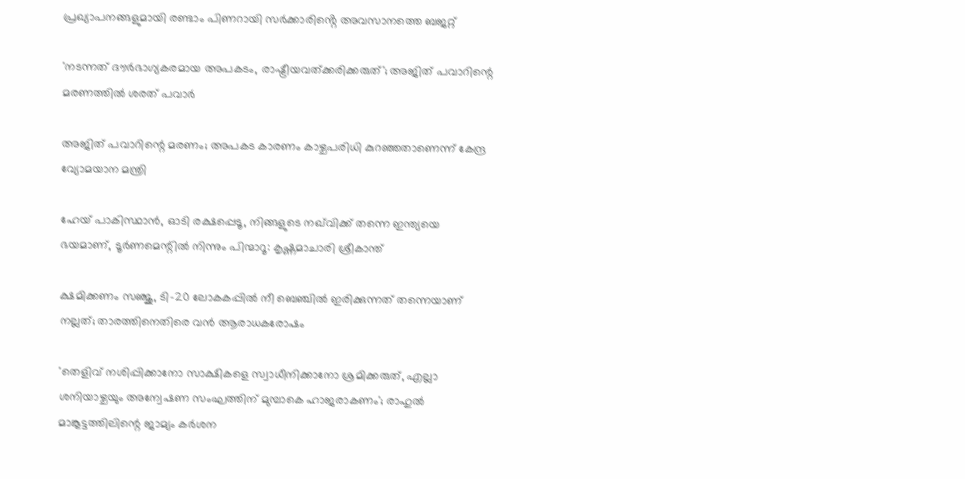പ്രഖ്യാപനങ്ങളുമായി രണ്ടാം പിണറായി സർക്കാരിൻ്റെ അവസാനത്തെ ബജറ്റ്

'നടന്നത് ദൗര്‍ഭാഗ്യകരമായ അപകടം, രാഷ്ട്രീയവത്ക്കരിക്കരുത്'; അജിത് പവാറിന്റെ മരണത്തില്‍ ശരത് പവാർ

അജിത് പവാറിന്റെ മരണം; അപകട കാരണം കാഴ്ചപരിധി കുറഞ്ഞതാണെന്ന് കേന്ദ്ര വ്യോമയാന മന്ത്രി

ഹേയ് പാകിസ്ഥാൻ, ഓടി രക്ഷപ്പെടൂ, നിങ്ങളുടെ നഖ്‌വിക്ക് തന്നെ ഇന്ത്യയെ ഭയമാണ്, ടൂർണമെന്റിൽ നിന്നും പിന്മാറൂ: കൃഷ്ണമാചാരി ശ്രീകാന്ത്

ക്ഷമിക്കണം സഞ്ജു, ടി-20 ലോകകപ്പിൽ നീ ബെഞ്ചിൽ ഇരിക്കുന്നത് തന്നെയാണ് നല്ലത്; താരത്തിനെതിരെ വൻ ആരാധകരോഷം

'തെളിവ് നശിപ്പിക്കാനോ സാക്ഷികളെ സ്വാധീനിക്കാനോ ശ്രമിക്കരുത്, എല്ലാ ശനിയാഴ്ചയും അന്വേഷണ സംഘത്തിന് മുമ്പാകെ ഹാജരാകണം'; രാഹുൽ മാങ്കൂട്ടത്തിലിന്റെ ജാമ്യം കർശന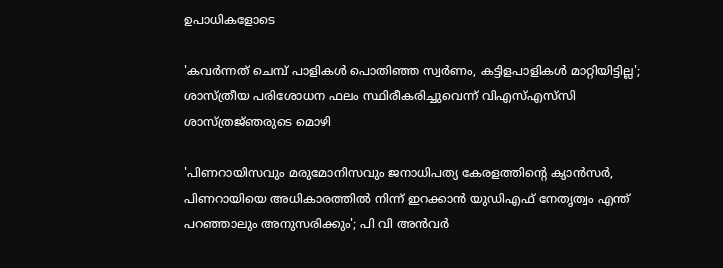ഉപാധികളോടെ

'കവർന്നത് ചെമ്പ് പാളികൾ പൊതിഞ്ഞ സ്വർണം, കട്ടിളപാളികൾ മാറ്റിയിട്ടില്ല'; ശാസ്ത്രീയ പരിശോധന ഫലം സ്ഥിരീകരിച്ചുവെന്ന് വിഎസ്എസ്‍സി ശാസ്ത്രജ്‌ഞരുടെ മൊഴി

'പിണറായിസവും മരുമോനിസവും ജനാധിപത്യ കേരളത്തിന്റെ ക്യാൻസർ, പിണറായിയെ അധികാരത്തിൽ നിന്ന് ഇറക്കാൻ യുഡിഎഫ് നേതൃത്വം എന്ത്‌ പറഞ്ഞാലും അനുസരിക്കും'; പി വി അൻവർ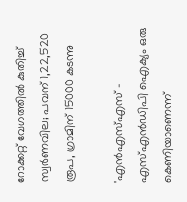റോക്കറ്റ് വേഗത്തിൽ കുതിച്ച് സ്വർണവില; പവന് 1,22,520 രൂപ, ഗ്രാമിന് 15000 കടന്നു

'എന്‍എസ്എസ് - എസ്എന്‍ഡിപി ഐക്യം ഒരു കെണിയാണെന്ന്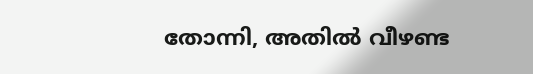തോന്നി, അതിൽ വീഴണ്ട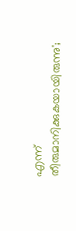എന്ന് തീരുമാനിക്കുകയായിരുന്നു';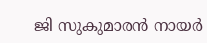ജി സുകുമാരൻ നായർ